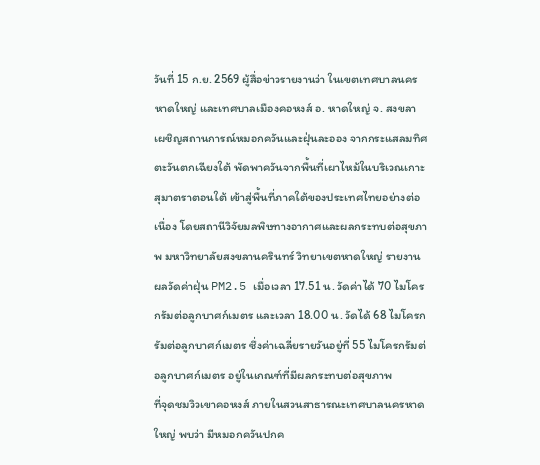วันที่ 15 ก.ย. 2569 ผู้สื่อข่าวรายงานว่า ในเขตเทศบาลนครหาดใหญ่ และเทศบาลเมืองคอหงส์ อ. หาดใหญ่ จ. สงขลา เผชิญสถานการณ์หมอกควันและฝุ่นละออง จากกระแสลมทิศตะวันตกเฉียงใต้ พัดพาควันจากพื้นที่เผาไหม้ในบริเวณเกาะสุมาตราตอนใต้ เข้าสู่พื้นที่ภาคใต้ของประเทศไทยอย่างต่อเนื่อง โดยสถานีวิจัยมลพิษทางอากาศและผลกระทบต่อสุขภาพ มหาวิทยาลัยสงขลานครินทร์ วิทยาเขตหาดใหญ่ รายงานผลวัดค่าฝุ่น PM2.5 เมื่อเวลา 17.51 น. วัดค่าได้ 70 ไมโครกรัมต่อลูกบาศก์เมตร และเวลา 18.00 น. วัดได้ 68 ไมโครกรัมต่อลูกบาศก์เมตร ซึ่งค่าเฉลี่ยรายวันอยู่ที่ 55 ไมโครกรัมต่อลูกบาศก์เมตร อยู่ในเกณฑ์ที่มีผลกระทบต่อสุขภาพ
ที่จุดชมวิวเขาคอหงส์ ภายในสวนสาธารณะเทศบาลนครหาดใหญ่ พบว่า มีหมอกควันปกค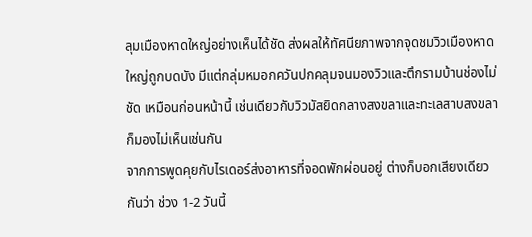ลุมเมืองหาดใหญ่อย่างเห็นได้ชัด ส่งผลให้ทัศนียภาพจากจุดชมวิวเมืองหาดใหญ่ถูกบดบัง มีแต่กลุ่มหมอกควันปกคลุมจนมองวิวและตึกรามบ้านช่องไม่ชัด เหมือนก่อนหน้านี้ เช่นเดียวกับวิวมัสยิดกลางสงขลาและทะเลสาบสงขลา ก็มองไม่เห็นเช่นกัน
จากการพูดคุยกับไรเดอร์ส่งอาหารที่จอดพักผ่อนอยู่ ต่างก็บอกเสียงเดียวกันว่า ช่วง 1-2 วันนี้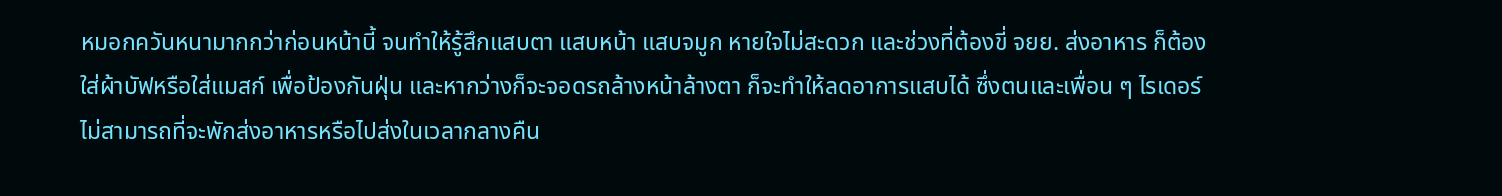หมอกควันหนามากกว่าก่อนหน้านี้ จนทำให้รู้สึกแสบตา แสบหน้า แสบจมูก หายใจไม่สะดวก และช่วงที่ต้องขี่ จยย. ส่งอาหาร ก็ต้องใส่ผ้าบัฟหรือใส่แมสก์ เพื่อป้องกันฝุ่น และหากว่างก็จะจอดรถล้างหน้าล้างตา ก็จะทำให้ลดอาการแสบได้ ซึ่งตนและเพื่อน ๆ ไรเดอร์ ไม่สามารถที่จะพักส่งอาหารหรือไปส่งในเวลากลางคืน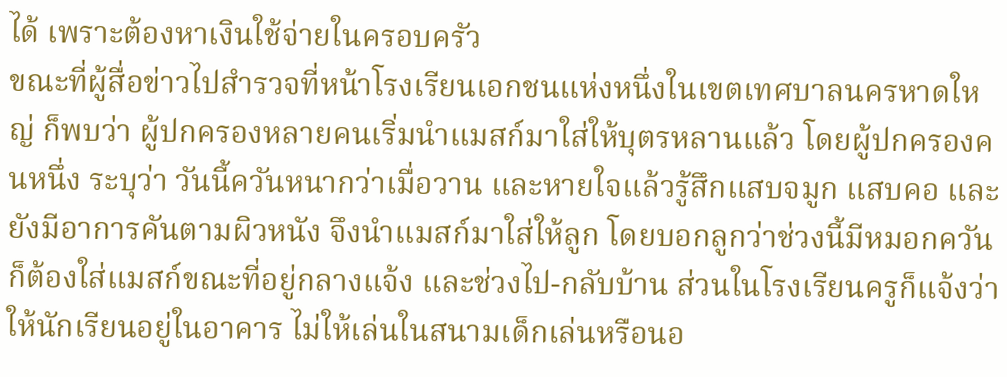ได้ เพราะต้องหาเงินใช้จ่ายในครอบครัว
ขณะที่ผู้สื่อข่าวไปสำรวจที่หน้าโรงเรียนเอกชนแห่งหนึ่งในเขตเทศบาลนครหาดใหญ่ ก็พบว่า ผู้ปกครองหลายคนเริ่มนำแมสก์มาใส่ให้บุตรหลานแล้ว โดยผู้ปกครองคนหนึ่ง ระบุว่า วันนี้ควันหนากว่าเมื่อวาน และหายใจแล้วรู้สึกแสบจมูก แสบคอ และยังมีอาการคันตามผิวหนัง จึงนำแมสก์มาใส่ให้ลูก โดยบอกลูกว่าช่วงนี้มีหมอกควันก็ต้องใส่แมสก์ขณะที่อยู่กลางแจ้ง และช่วงไป-กลับบ้าน ส่วนในโรงเรียนครูก็แจ้งว่าให้นักเรียนอยู่ในอาคาร ไม่ให้เล่นในสนามเด็กเล่นหรือนอ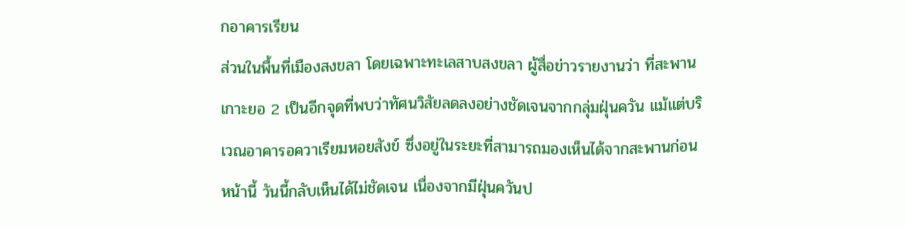กอาคารเรียน
ส่วนในพื้นที่เมืองสงขลา โดยเฉพาะทะเลสาบสงขลา ผู้สื่อข่าวรายงานว่า ที่สะพานเกาะยอ 2 เป็นอีกจุดที่พบว่าทัศนวิสัยลดลงอย่างชัดเจนจากกลุ่มฝุ่นควัน แม้แต่บริเวณอาคารอควาเรียมหอยสังข์ ซึ่งอยู่ในระยะที่สามารถมองเห็นได้จากสะพานก่อนหน้านี้ วันนี้กลับเห็นได้ไม่ชัดเจน เนื่องจากมีฝุ่นควันป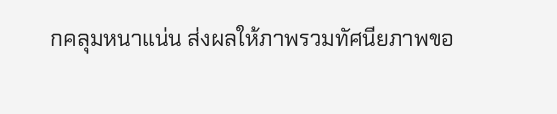กคลุมหนาแน่น ส่งผลให้ภาพรวมทัศนียภาพขอ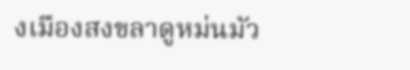งเมืองสงขลาดูหม่นมัว